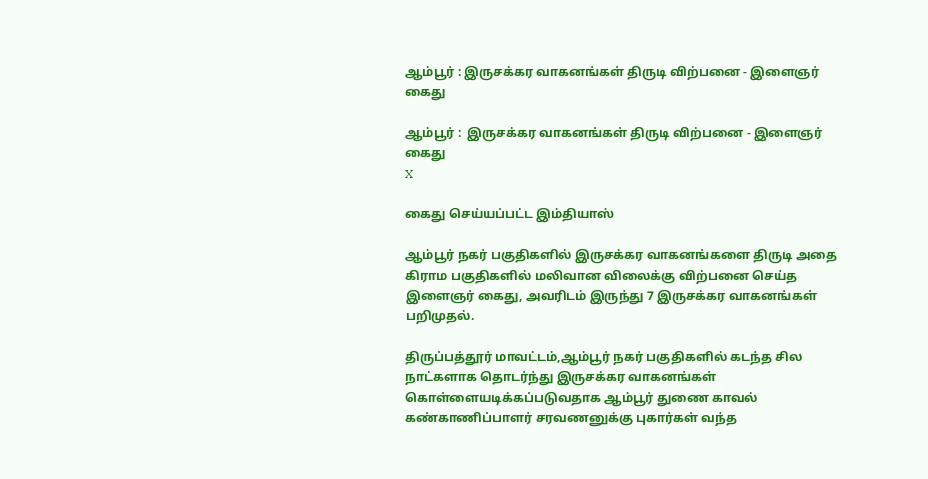ஆம்பூர் : இருசக்கர வாகனங்கள் திருடி விற்பனை - இளைஞர் கைது

ஆம்பூர் :  இருசக்கர வாகனங்கள் திருடி விற்பனை - இளைஞர் கைது
X

கைது செய்யப்பட்ட இம்தியாஸ்

ஆம்பூர் நகர் பகுதிகளில் இருசக்கர வாகனங்களை திருடி அதை கிராம பகுதிகளில் மலிவான விலைக்கு விற்பனை செய்த இளைஞர் கைது, அவரிடம் இருந்து 7 இருசக்கர வாகனங்கள் பறிமுதல்.

திருப்பத்தூர் மாவட்டம்,ஆம்பூர் நகர் பகுதிகளில் கடந்த சில நாட்களாக தொடர்ந்து இருசக்கர வாகனங்கள் கொள்ளையடிக்கப்படுவதாக ஆம்பூர் துணை காவல் கண்காணிப்பாளர் சரவணனுக்கு புகார்கள் வந்த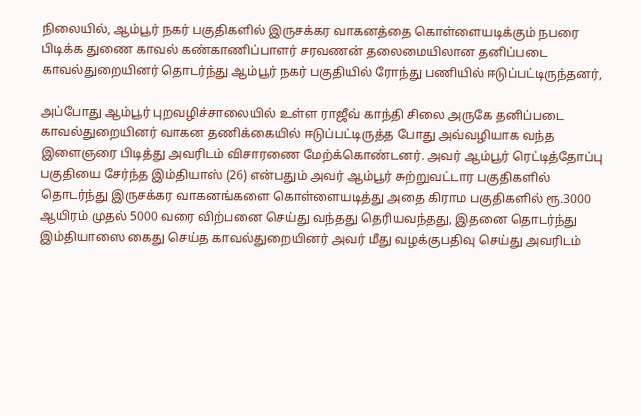நிலையில், ஆம்பூர் நகர் பகுதிகளில் இருசக்கர வாகனத்தை கொள்ளையடிக்கும் நபரை பிடிக்க துணை காவல் கண்காணிப்பாளர் சரவணன் தலைமையிலான தனிப்படை காவல்துறையினர் தொடர்ந்து ஆம்பூர் நகர் பகுதியில் ரோந்து பணியில் ஈடுப்பட்டிருந்தனர்,

அப்போது ஆம்பூர் புறவழிச்சாலையில் உள்ள ராஜீவ் காந்தி சிலை அருகே தனிப்படை காவல்துறையினர் வாகன தணிக்கையில் ஈடுப்பட்டிருத்த போது அவ்வழியாக வந்த இளைஞரை பிடித்து அவரிடம் விசாரணை மேற்க்கொண்டனர். அவர் ஆம்பூர் ரெட்டித்தோப்பு பகுதியை சேர்ந்த இம்தியாஸ் (26) என்பதும் அவர் ஆம்பூர் சுற்றுவட்டார பகுதிகளில் தொடர்ந்து இருசக்கர வாகனங்களை கொள்ளையடித்து அதை கிராம பகுதிகளில் ரூ.3000 ஆயிரம் முதல் 5000 வரை விற்பனை செய்து வந்தது தெரியவந்தது, இதனை தொடர்ந்து இம்தியாஸை கைது செய்த காவல்துறையினர் அவர் மீது வழக்குபதிவு செய்து அவரிடம்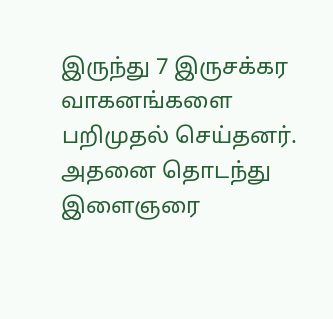இருந்து 7 இருசக்கர வாகனங்களை பறிமுதல் செய்தனர். அதனை தொடந்து இளைஞரை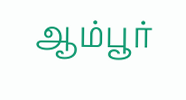ஆம்பூர்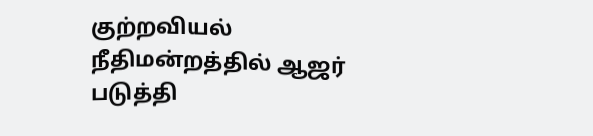குற்றவியல் நீதிமன்றத்தில் ஆஜர் படுத்தி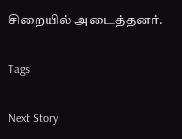சிறையில் அடைத்தனர்.

Tags

Next Story